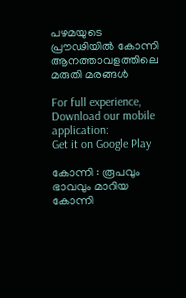പഴമയുടെ പ്രൗഢിയിൽ കോന്നി ആനത്താവളത്തിലെ മരുതി മരങ്ങൾ

For full experience, Download our mobile application:
Get it on Google Play

കോന്നി : രൂപവും ഭാവവും മാറിയ കോന്നി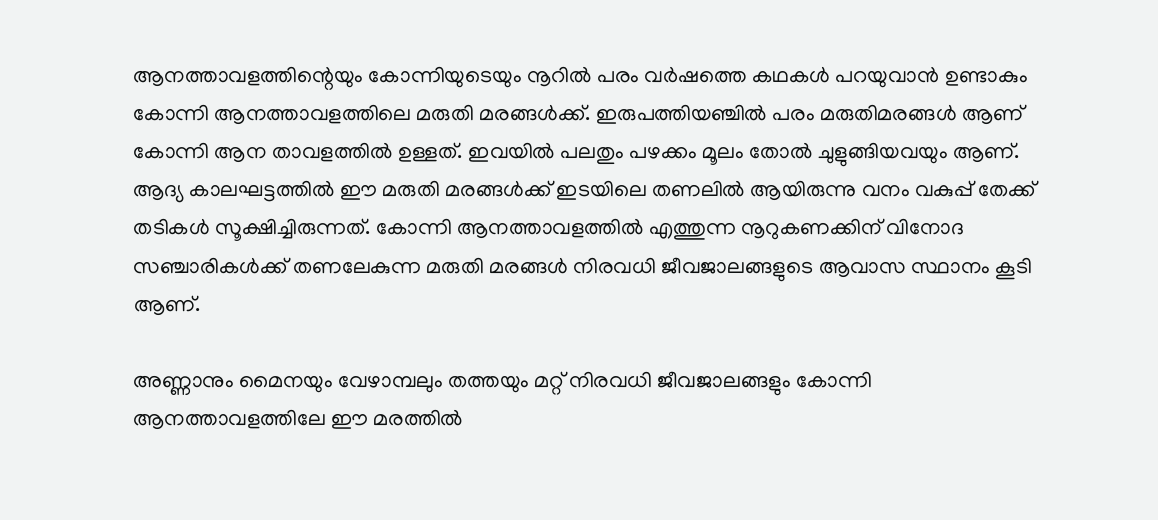ആനത്താവളത്തിന്റെയും കോന്നിയുടെയും നൂറിൽ പരം വർഷത്തെ കഥകൾ പറയുവാൻ ഉണ്ടാകും കോന്നി ആനത്താവളത്തിലെ മരുതി മരങ്ങൾക്ക്. ഇരുപത്തിയഞ്ചിൽ പരം മരുതിമരങ്ങൾ ആണ് കോന്നി ആന താവളത്തിൽ ഉള്ളത്. ഇവയിൽ പലതും പഴക്കം മൂലം തോൽ ചുളുങ്ങിയവയും ആണ്. ആദ്യ കാലഘട്ടത്തിൽ ഈ മരുതി മരങ്ങൾക്ക് ഇടയിലെ തണലിൽ ആയിരുന്നു വനം വകുപ്പ് തേക്ക് തടികൾ സൂക്ഷിച്ചിരുന്നത്. കോന്നി ആനത്താവളത്തിൽ എത്തുന്ന നൂറുകണക്കിന് വിനോദ സഞ്ചാരികൾക്ക് തണലേകുന്ന മരുതി മരങ്ങൾ നിരവധി ജീവജാലങ്ങളുടെ ആവാസ സ്ഥാനം കൂടി ആണ്.

അണ്ണാനും മൈനയും വേഴാമ്പലും തത്തയും മറ്റ് നിരവധി ജീവജാലങ്ങളും കോന്നി ആനത്താവളത്തിലേ ഈ മരത്തിൽ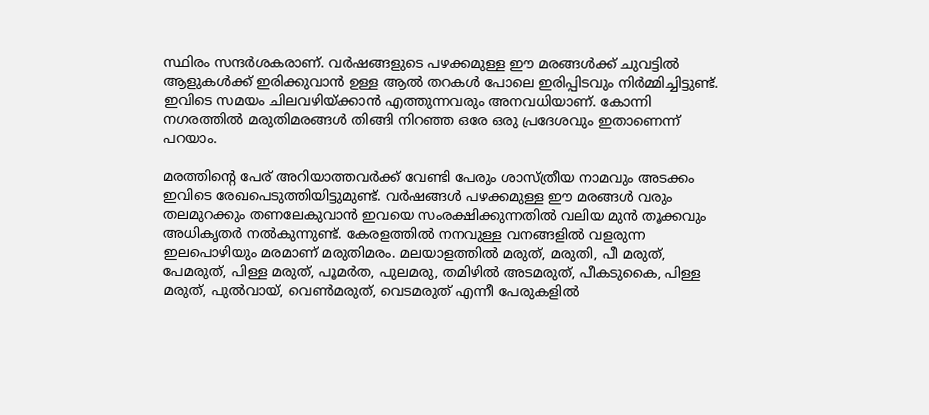സ്ഥിരം സന്ദർശകരാണ്. വർഷങ്ങളുടെ പഴക്കമുള്ള ഈ മരങ്ങൾക്ക് ചുവട്ടിൽ ആളുകൾക്ക് ഇരിക്കുവാൻ ഉള്ള ആൽ തറകൾ പോലെ ഇരിപ്പിടവും നിർമ്മിച്ചിട്ടുണ്ട്. ഇവിടെ സമയം ചിലവഴിയ്ക്കാൻ എത്തുന്നവരും അനവധിയാണ്. കോന്നി നഗരത്തിൽ മരുതിമരങ്ങൾ തിങ്ങി നിറഞ്ഞ ഒരേ ഒരു പ്രദേശവും ഇതാണെന്ന് പറയാം.

മരത്തിന്റെ പേര് അറിയാത്തവർക്ക് വേണ്ടി പേരും ശാസ്ത്രീയ നാമവും അടക്കം ഇവിടെ രേഖപെടുത്തിയിട്ടുമുണ്ട്. വർഷങ്ങൾ പഴക്കമുള്ള ഈ മരങ്ങൾ വരും തലമുറക്കും തണലേകുവാൻ ഇവയെ സംരക്ഷിക്കുന്നതിൽ വലിയ മുൻ തൂക്കവും അധികൃതർ നൽകുന്നുണ്ട്. കേരളത്തിൽ നനവുള്ള വനങ്ങളിൽ വളരുന്ന ഇലപൊഴിയും മരമാണ് മരുതിമരം. മലയാളത്തിൽ മരുത്, മരുതി, പീ മരുത്, പേമരുത്, പിള്ള മരുത്, പൂമർത, പുലമരു, തമിഴിൽ അടമരുത്, പീകടുകൈ, പിള്ള മരുത്, പുൽവായ്, വെൺമരുത്, വെടമരുത് എന്നീ പേരുകളിൽ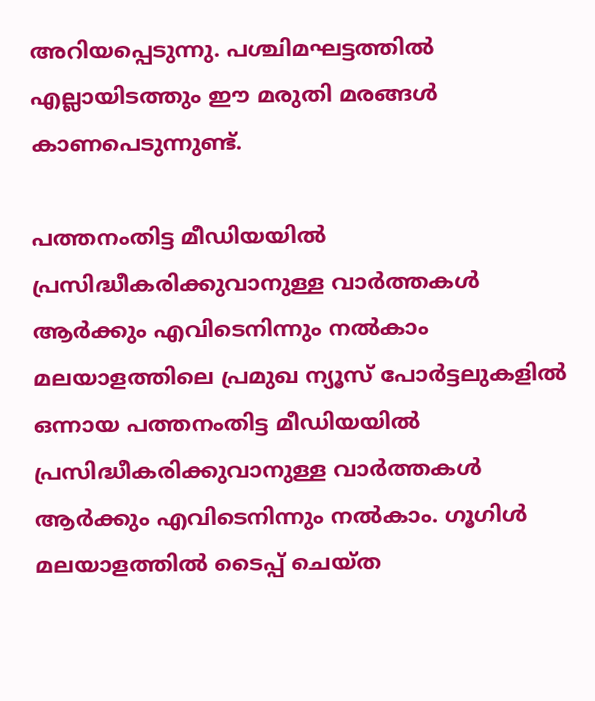അറിയപ്പെടുന്നു. പശ്ചിമഘട്ടത്തിൽ എല്ലായിടത്തും ഈ മരുതി മരങ്ങൾ കാണപെടുന്നുണ്ട്.

പത്തനംതിട്ട മീഡിയയില്‍ പ്രസിദ്ധീകരിക്കുവാനുള്ള വാര്‍ത്തകള്‍ ആര്‍ക്കും എവിടെനിന്നും നല്‍കാം
മലയാളത്തിലെ പ്രമുഖ ന്യൂസ് പോര്‍ട്ടലുകളില്‍ ഒന്നായ പത്തനംതിട്ട മീഡിയയില്‍ പ്രസിദ്ധീകരിക്കുവാനുള്ള വാര്‍ത്തകള്‍ ആര്‍ക്കും എവിടെനിന്നും നല്‍കാം. ഗൂഗിള്‍ മലയാളത്തില്‍ ടൈപ്പ് ചെയ്ത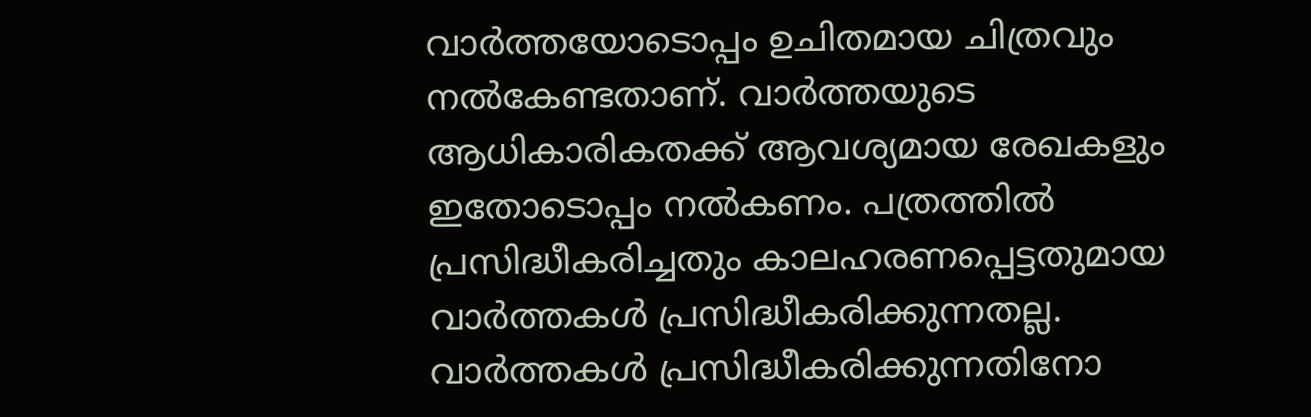വാര്‍ത്തയോടൊപ്പം ഉചിതമായ ചിത്രവും നല്‍കേണ്ടതാണ്. വാര്‍ത്തയുടെ ആധികാരികതക്ക് ആവശ്യമായ രേഖകളും ഇതോടൊപ്പം നല്‍കണം. പത്രത്തില്‍ പ്രസിദ്ധീകരിച്ചതും കാലഹരണപ്പെട്ടതുമായ വാര്‍ത്തകള്‍ പ്രസിദ്ധീകരിക്കുന്നതല്ല. വാര്‍ത്തകള്‍ പ്രസിദ്ധീകരിക്കുന്നതിനോ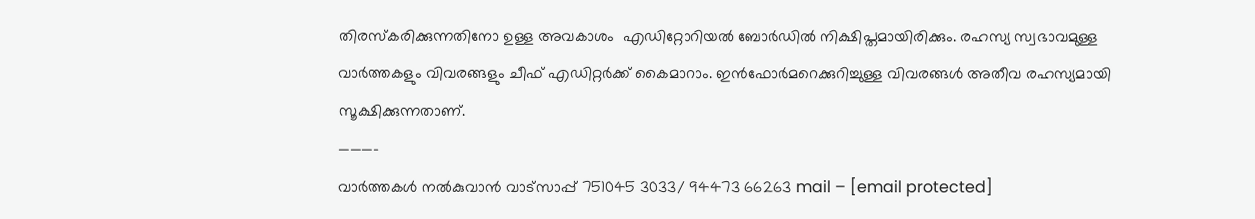തിരസ്കരിക്കുന്നതിനോ ഉള്ള അവകാശം  എഡിറ്റോറിയല്‍ ബോര്‍ഡില്‍ നിക്ഷിപ്തമായിരിക്കും. രഹസ്യ സ്വഭാവമുള്ള വാര്‍ത്തകളും വിവരങ്ങളും ചീഫ് എഡിറ്റര്‍ക്ക് കൈമാറാം. ഇന്‍ഫോര്‍മറെക്കുറിച്ചുള്ള വിവരങ്ങള്‍ അതീവ രഹസ്യമായി സൂക്ഷിക്കുന്നതാണ്.
———–
വാര്‍ത്തകള്‍ നല്‍കുവാന്‍ വാട്സാപ്പ് 751045 3033/ 94473 66263 mail – [email protected]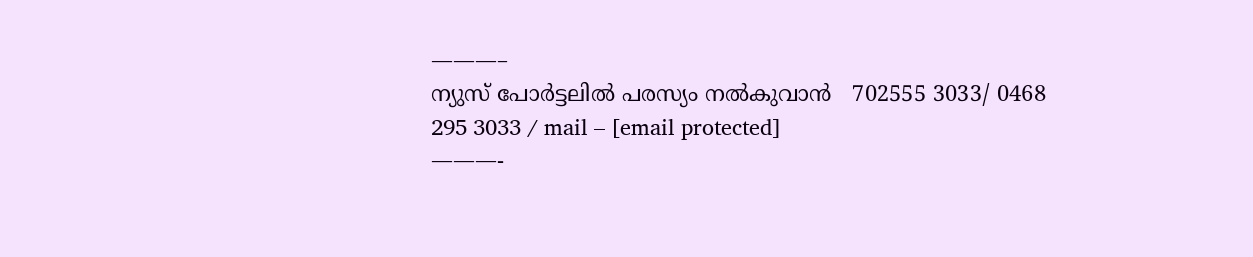———–
ന്യുസ് പോര്‍ട്ടലില്‍ പരസ്യം നല്‍കുവാന്‍   702555 3033/ 0468  295 3033 / mail – [email protected]
———-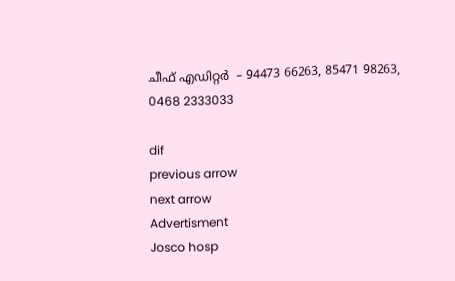ചീഫ് എഡിറ്റര്‍  – 94473 66263, 85471 98263, 0468 2333033

dif
previous arrow
next arrow
Advertisment
Josco hosp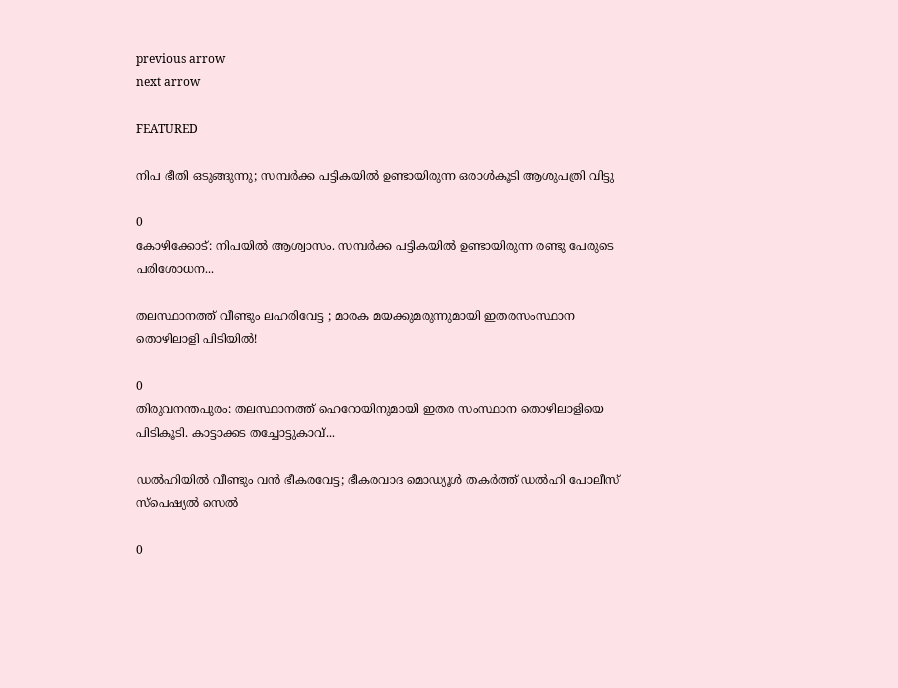previous arrow
next arrow

FEATURED

നിപ ഭീതി ഒടുങ്ങുന്നു; സമ്പർക്ക പട്ടികയിൽ ഉണ്ടായിരുന്ന ഒരാൾകൂടി ആശുപത്രി വിട്ടു

0
കോഴിക്കോട്: നിപയില്‍ ആശ്വാസം. സമ്പര്‍ക്ക പട്ടികയില്‍ ഉണ്ടായിരുന്ന രണ്ടു പേരുടെ പരിശോധന...

തലസ്ഥാനത്ത് വീണ്ടും ലഹരിവേട്ട ; മാരക മയക്കുമരുന്നുമായി ഇതരസംസ്ഥാന തൊഴിലാളി പിടിയിൽ!

0
തിരുവനന്തപുരം: തലസ്ഥാനത്ത് ഹെറോയിനുമായി ഇതര സംസ്ഥാന തൊഴിലാളിയെ പിടികൂടി. കാട്ടാക്കട തച്ചോട്ടുകാവ്...

ഡൽഹിയിൽ വീണ്ടും വൻ ഭീകരവേട്ട; ഭീകരവാദ മൊഡ്യൂൾ തകർത്ത് ഡൽഹി പോലീസ് സ്പെഷ്യൽ സെൽ

0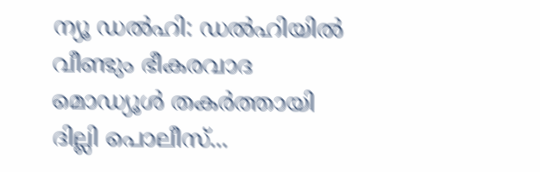ന്യൂ ഡൽഹി: ഡൽഹിയിൽ വീണ്ടും ഭീകരവാദ മൊഡ്യൂൾ തകർത്തായി ദില്ലി പൊലീസ്...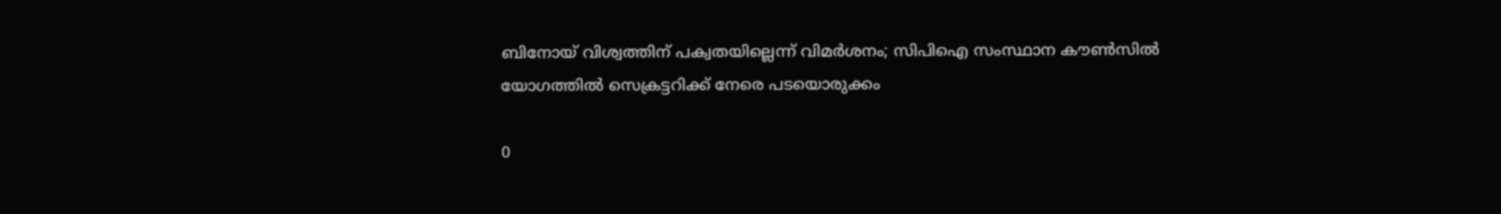ബിനോയ് വിശ്വത്തിന് പക്വതയില്ലെന്ന് വിമർശനം; സിപിഐ സംസ്ഥാന കൗൺസിൽ യോഗത്തിൽ സെക്രട്ടറിക്ക് നേരെ പടയൊരുക്കം

0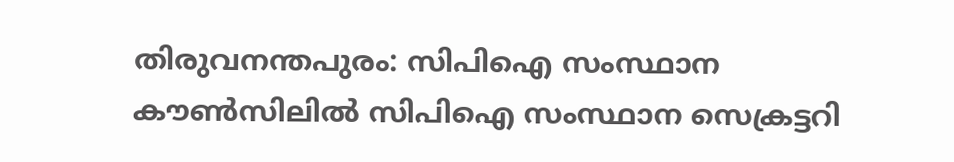തിരുവനന്തപുരം: സിപിഐ സംസ്ഥാന കൗൺസിലിൽ സിപിഐ സംസ്ഥാന സെക്രട്ടറി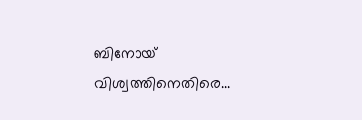ബിനോയ് വിശ്വത്തിനെതിരെ...